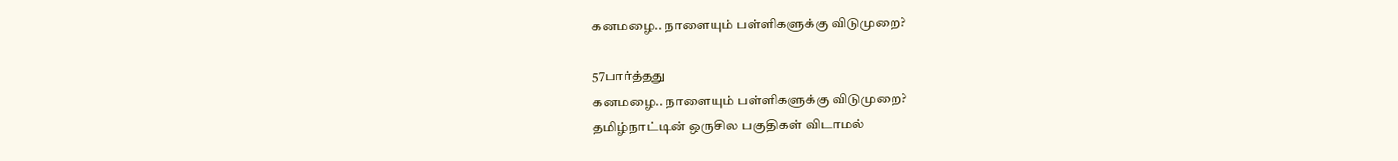கனமழை.. நாளையும் பள்ளிகளுக்கு விடுமுறை?

57பார்த்தது
கனமழை.. நாளையும் பள்ளிகளுக்கு விடுமுறை?
தமிழ்நாட்டின் ஒருசில பகுதிகள் விடாமல்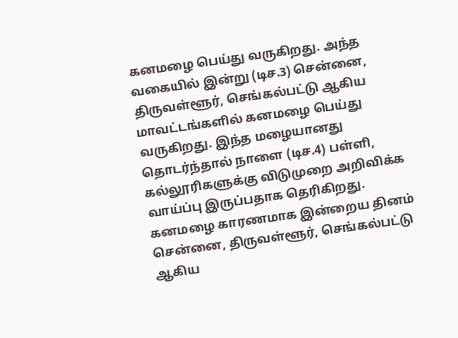கனமழை பெய்து வருகிறது. அந்த வகையில் இன்று (டிச.3) சென்னை, திருவள்ளூர், செங்கல்பட்டு ஆகிய மாவட்டங்களில் கனமழை பெய்து வருகிறது. இந்த மழையானது தொடர்ந்தால் நாளை (டிச.4) பள்ளி, கல்லூரிகளுக்கு விடுமுறை அறிவிக்க வாய்ப்பு இருப்பதாக தெரிகிறது. கனமழை காரணமாக இன்றைய தினம் சென்னை, திருவள்ளூர், செங்கல்பட்டு ஆகிய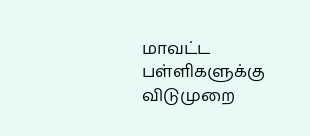மாவட்ட பள்ளிகளுக்கு விடுமுறை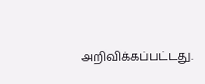அறிவிக்கப்பட்டது.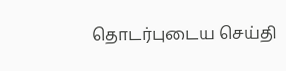தொடர்புடைய செய்தி